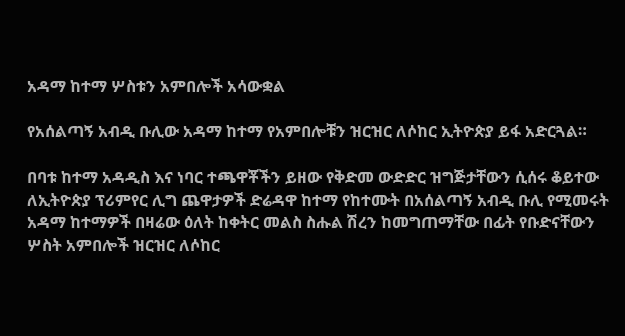አዳማ ከተማ ሦስቱን አምበሎች አሳውቋል

የአሰልጣኝ አብዲ ቡሊው አዳማ ከተማ የአምበሎቹን ዝርዝር ለሶከር ኢትዮጵያ ይፋ አድርጓል።

በባቱ ከተማ አዳዲስ እና ነባር ተጫዋቾችን ይዘው የቅድመ ውድድር ዝግጅታቸውን ሲሰሩ ቆይተው ለኢትዮጵያ ፕሪምየር ሊግ ጨዋታዎች ድሬዳዋ ከተማ የከተሙት በአሰልጣኝ አብዲ ቡሊ የሚመሩት አዳማ ከተማዎች በዛሬው ዕለት ከቀትር መልስ ስሑል ሽረን ከመግጠማቸው በፊት የቡድናቸውን ሦስት አምበሎች ዝርዝር ለሶከር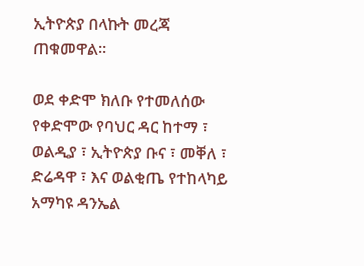ኢትዮጵያ በላኩት መረጃ ጠቁመዋል።

ወደ ቀድሞ ክለቡ የተመለሰው የቀድሞው የባህር ዳር ከተማ ፣ ወልዲያ ፣ ኢትዮጵያ ቡና ፣ መቐለ ፣ ድሬዳዋ ፣ እና ወልቂጤ የተከላካይ አማካዩ ዳንኤል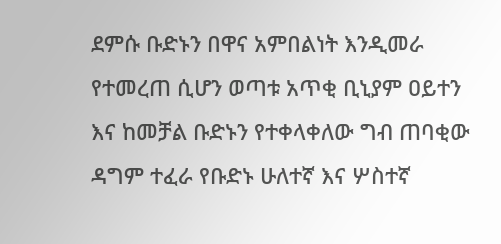ደምሱ ቡድኑን በዋና አምበልነት እንዲመራ የተመረጠ ሲሆን ወጣቱ አጥቂ ቢኒያም ዐይተን እና ከመቻል ቡድኑን የተቀላቀለው ግብ ጠባቂው ዳግም ተፈራ የቡድኑ ሁለተኛ እና ሦስተኛ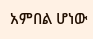አምበል ሆነው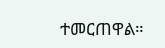ተመርጠዋል።